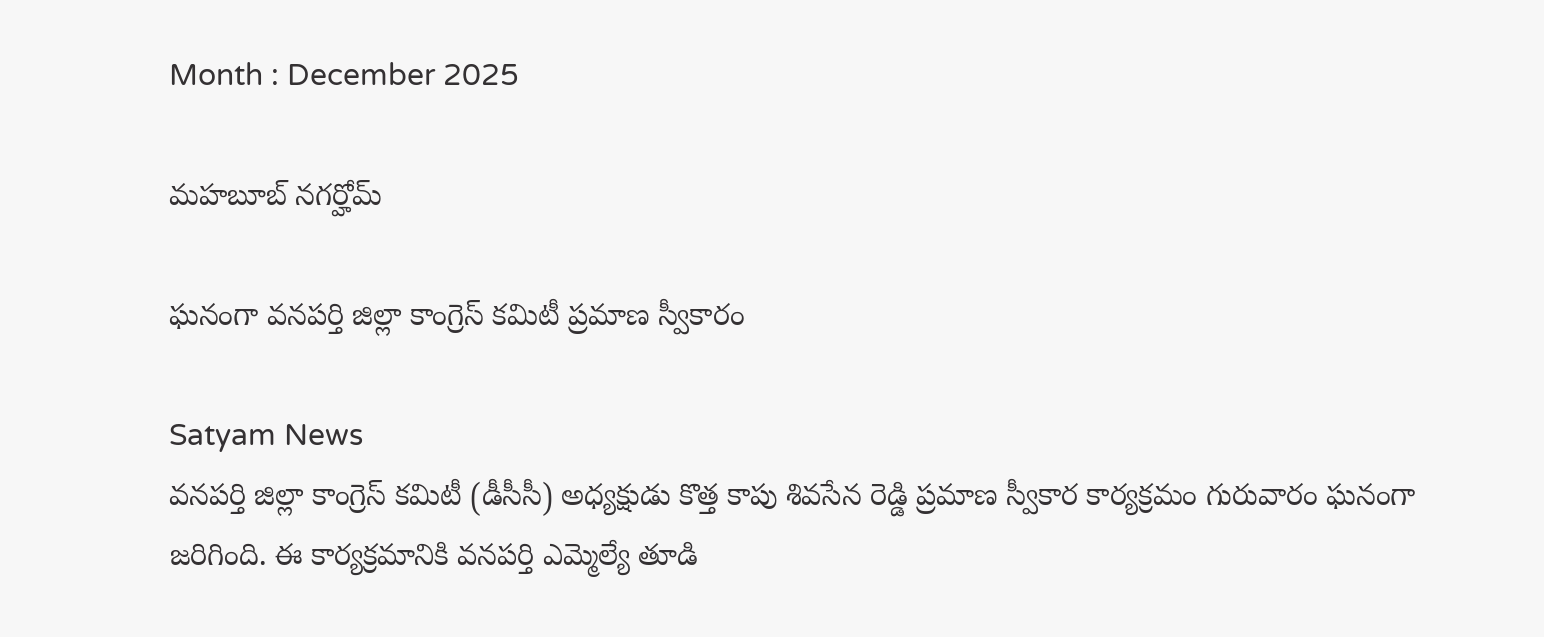Month : December 2025

మహబూబ్ నగర్హోమ్

ఘనంగా వనపర్తి జిల్లా కాంగ్రెస్ కమిటీ ప్రమాణ స్వీకారం

Satyam News
వనపర్తి జిల్లా కాంగ్రెస్ కమిటీ (డీసీసీ) అధ్యక్షుడు కొత్త కాపు శివసేన రెడ్డి ప్రమాణ స్వీకార కార్యక్రమం గురువారం ఘనంగా జరిగింది. ఈ కార్యక్రమానికి వనపర్తి ఎమ్మెల్యే తూడి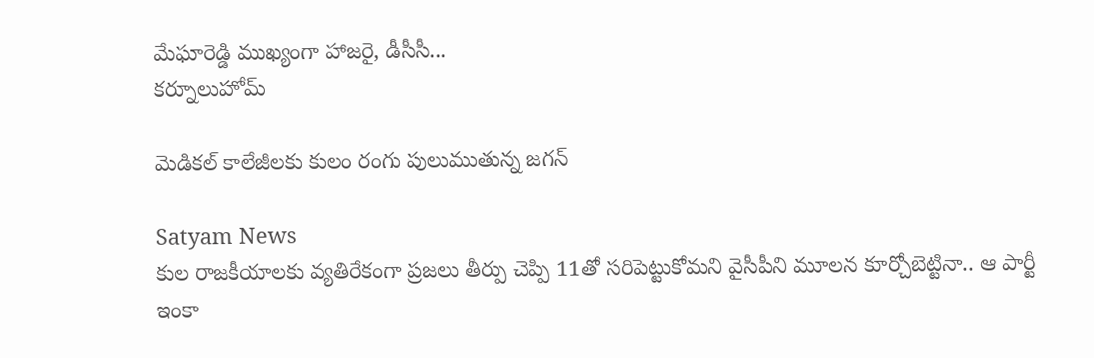మేఘారెడ్డి ముఖ్యంగా హాజరై, డీసీసీ...
కర్నూలుహోమ్

మెడికల్ కాలేజీలకు కులం రంగు పులుముతున్న జగన్

Satyam News
కుల రాజకీయాలకు వ్యతిరేకంగా ప్రజలు తీర్పు చెప్పి 11తో సరిపెట్టుకోమని వైసీపీని మూలన కూర్చోబెట్టినా.. ఆ పార్టీ ఇంకా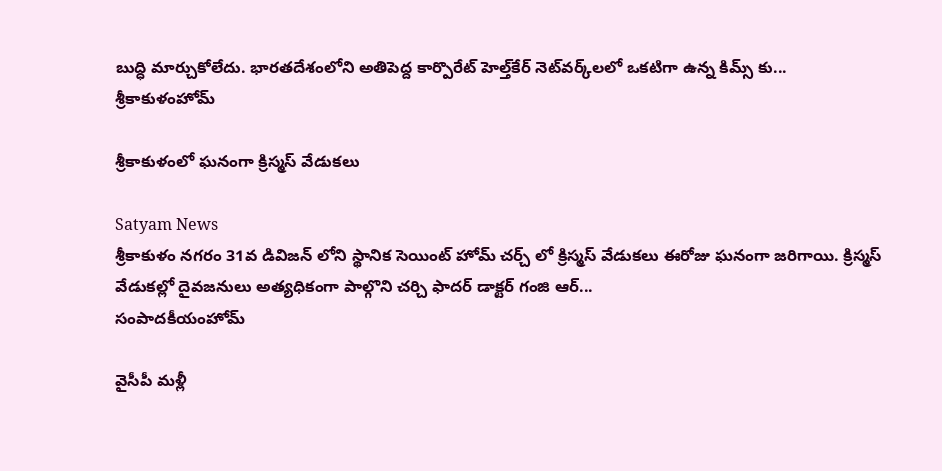బుద్ధి మార్చుకోలేదు. భారతదేశంలోని అతిపెద్ద కార్పొరేట్ హెల్త్‌కేర్ నెట్‌వర్క్‌లలో ఒకటిగా ఉన్న కిమ్స్ కు...
శ్రీకాకుళంహోమ్

శ్రీకాకుళంలో ఘనంగా క్రిస్మస్ వేడుకలు

Satyam News
శ్రీకాకుళం నగరం 31వ డివిజన్ లోని స్థానిక సెయింట్‌ హోమ్ చర్చ్ లో క్రిస్మస్ వేడుకలు ఈరోజు ఘనంగా జరిగాయి. క్రిస్మస్ వేడుకల్లో దైవజనులు అత్యధికంగా పాల్గొని చర్చి ఫాదర్ డాక్టర్ గంజి ఆర్...
సంపాదకీయంహోమ్

వైసీపీ మళ్లీ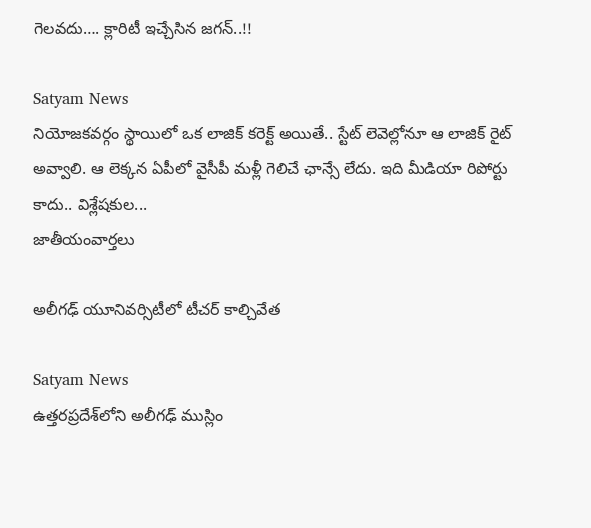గెలవదు…. క్లారిటీ ఇచ్చేసిన జగన్‌..!!

Satyam News
నియోజకవర్గం స్థాయిలో ఒక లాజిక్‌ కరెక్ట్‌ అయితే.. స్టేట్‌ లెవెల్లోనూ ఆ లాజిక్‌ రైట్‌ అవ్వాలి. ఆ లెక్కన ఏపీలో వైసీపీ మళ్లీ గెలిచే ఛాన్సే లేదు. ఇది మీడియా రిపోర్టు కాదు.. విశ్లేషకుల...
జాతీయంవార్తలు

అలీగఢ్ యూనివర్సిటీలో టీచర్ కాల్చివేత

Satyam News
ఉత్తరప్రదేశ్‌లోని అలీగఢ్ ముస్లిం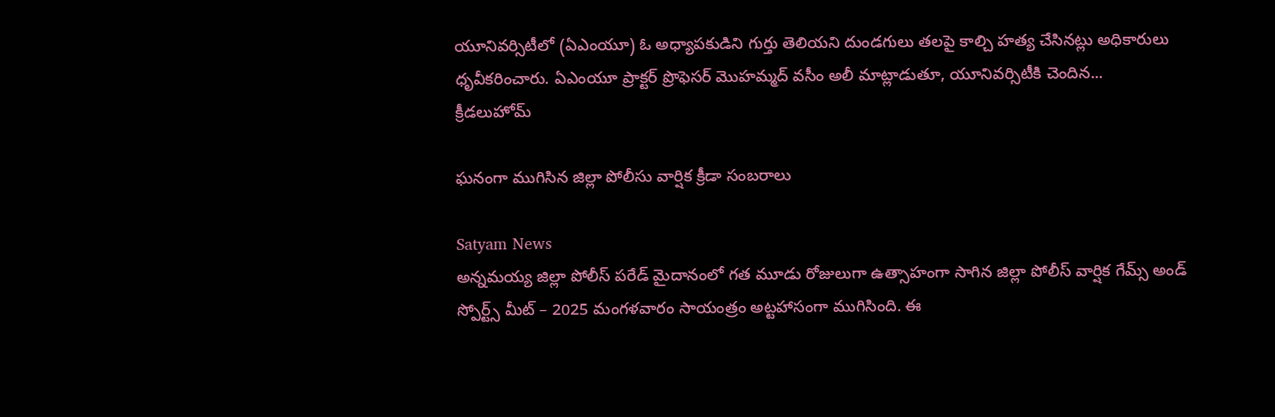యూనివర్సిటీలో (ఏఎంయూ) ఓ అధ్యాపకుడిని గుర్తు తెలియని దుండగులు తలపై కాల్చి హత్య చేసినట్లు అధికారులు ధృవీకరించారు. ఏఎంయూ ప్రాక్టర్ ప్రొఫెసర్ మొహమ్మద్ వసీం అలీ మాట్లాడుతూ, యూనివర్సిటీకి చెందిన...
క్రీడలుహోమ్

ఘనంగా ముగిసిన జిల్లా పోలీసు వార్షిక క్రీడా సంబరాలు

Satyam News
అన్నమయ్య జిల్లా పోలీస్ పరేడ్ మైదానంలో గత మూడు రోజులుగా ఉత్సాహంగా సాగిన జిల్లా పోలీస్ వార్షిక గేమ్స్ అండ్ స్పోర్ట్స్ మీట్ – 2025 మంగళవారం సాయంత్రం అట్టహాసంగా ముగిసింది. ఈ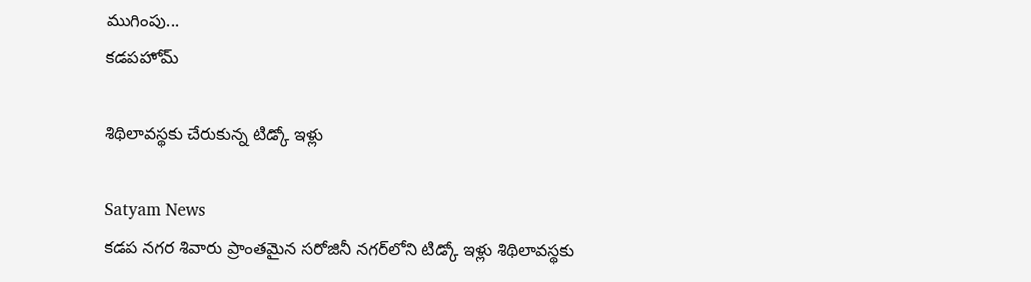ముగింపు...
కడపహోమ్

శిథిలావస్థకు చేరుకున్న టిడ్కో ఇళ్లు

Satyam News
కడప నగర శివారు ప్రాంతమైన సరోజినీ నగర్‌లోని టిడ్కో ఇళ్లు శిథిలావస్థకు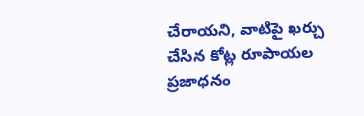చేరాయని, వాటిపై ఖర్చు చేసిన కోట్ల రూపాయల ప్రజాధనం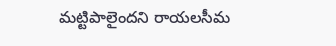మట్టిపాలైందని రాయలసీమ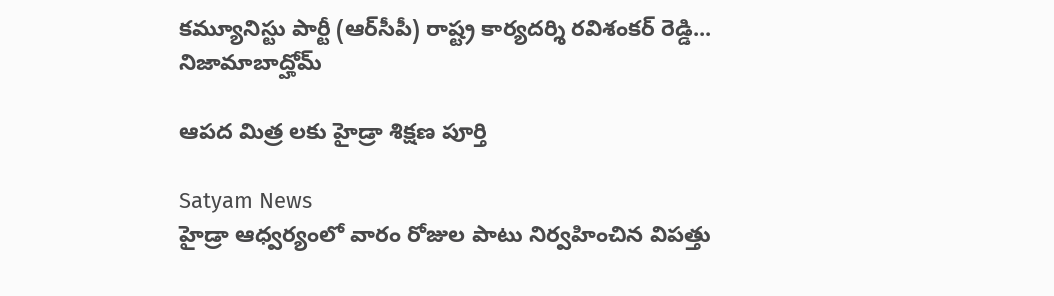కమ్యూనిస్టు పార్టీ (ఆర్‌సీపీ) రాష్ట్ర కార్యదర్శి రవిశంకర్ రెడ్డి...
నిజామాబాద్హోమ్

ఆపద మిత్ర లకు హైడ్రా శిక్షణ పూర్తి

Satyam News
హైడ్రా ఆధ్వర్యంలో వారం రోజుల పాటు నిర్వహించిన విపత్తు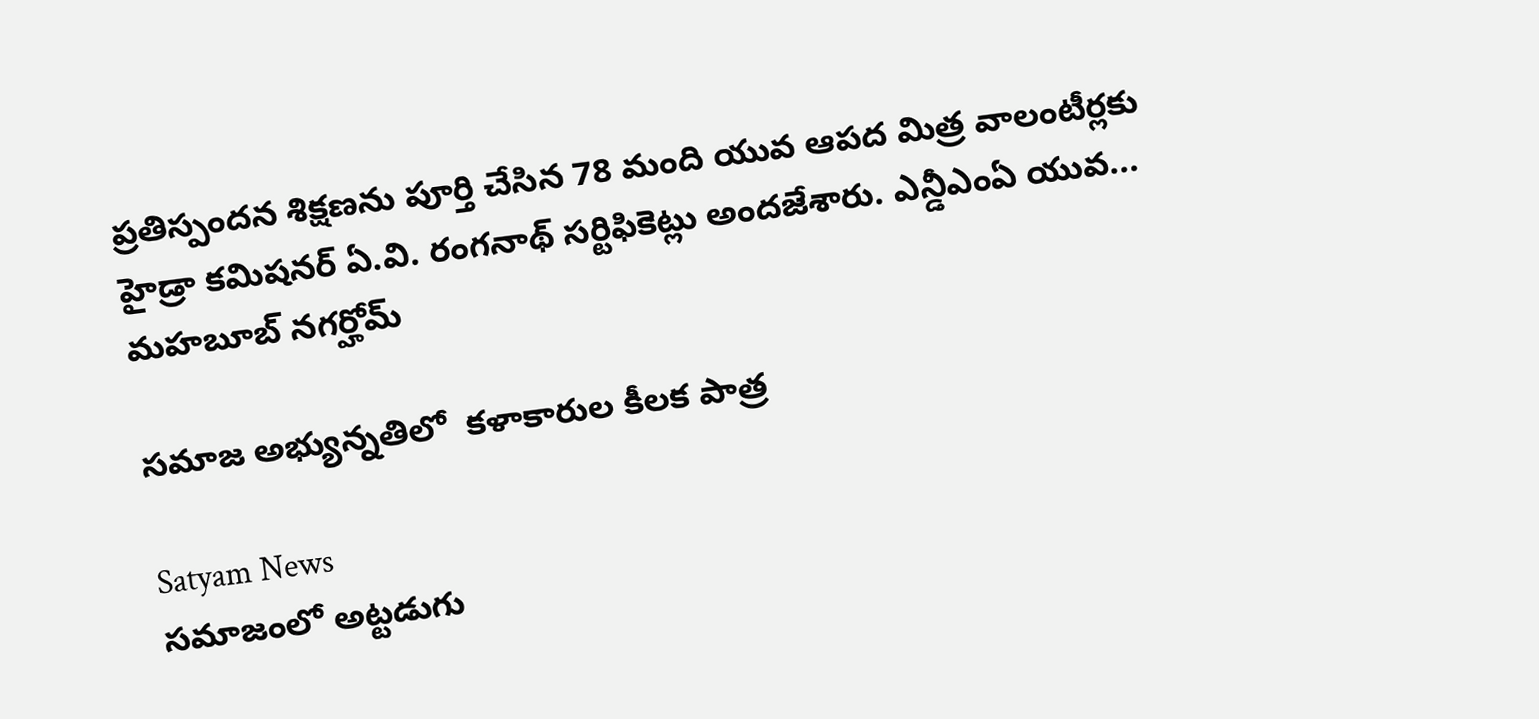ప్రతిస్పందన శిక్షణను పూర్తి చేసిన 78 మంది యువ ఆపద మిత్ర వాలంటీర్లకు హైడ్రా కమిషనర్ ఏ.వి. రంగనాథ్ సర్టిఫికెట్లు అందజేశారు. ఎన్డీఎంఏ యువ...
మహబూబ్ నగర్హోమ్

సమాజ అభ్యున్నతిలో  కళాకారుల కీలక పాత్ర

Satyam News
సమాజంలో అట్టడుగు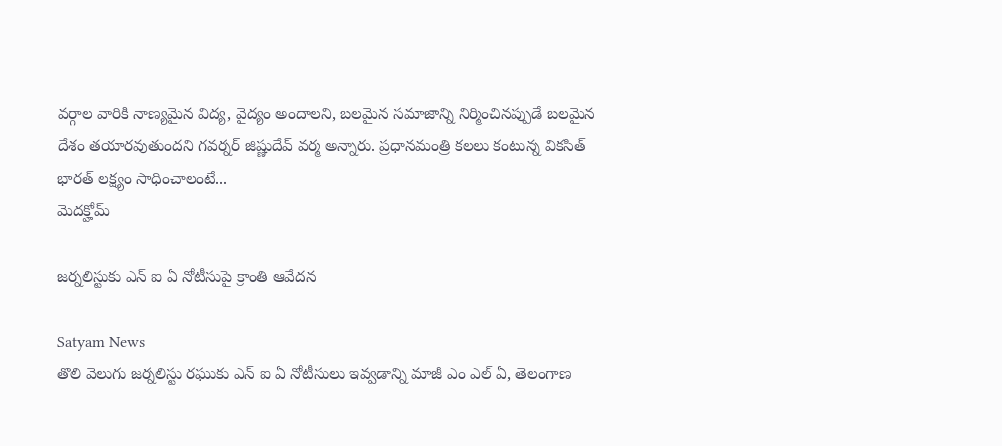వర్గాల వారికి నాణ్యమైన విద్య, వైద్యం అందాలని, బలమైన సమాజాన్ని నిర్మించినప్పుడే బలమైన దేశం తయారవుతుందని గవర్నర్‌ జిష్ణుదేవ్‌ వర్మ అన్నారు. ప్రధానమంత్రి కలలు కంటున్న వికసిత్ భారత్ లక్ష్యం సాధించాలంటే...
మెదక్హోమ్

జర్నలిస్టుకు ఎన్ ఐ ఏ నోటీసుపై క్రాంతి ఆవేదన

Satyam News
తొలి వెలుగు జర్నలిస్టు రఘుకు ఎన్ ఐ ఏ నోటీసులు ఇవ్వడాన్ని మాజీ ఎం ఎల్ ఏ, తెలంగాణ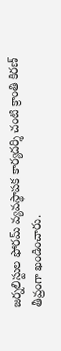జర్నలిస్టుల ఫోరమ్ వ్యవస్థాపక కార్యదర్శి చంటి క్రాంతి కిరణ్ తీవ్రంగా ఖండించారు.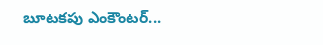బూటకపు ఎంకౌంటర్...